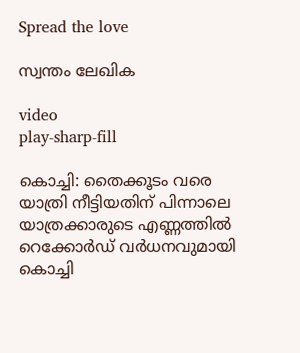Spread the love

സ്വന്തം ലേഖിക

video
play-sharp-fill

കൊച്ചി: തൈക്കൂടം വരെ യാത്രി നീട്ടിയതിന് പിന്നാലെ യാത്രക്കാരുടെ എണ്ണത്തിൽ റെക്കോർഡ് വർധനവുമായി കൊച്ചി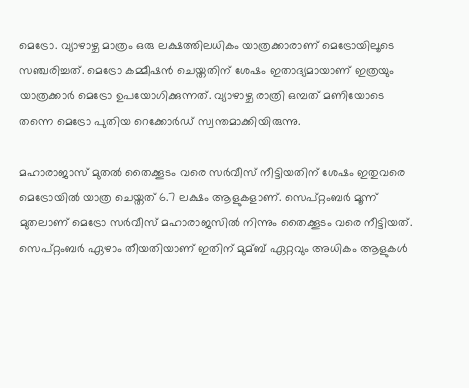മെട്രോ. വ്യാഴാഴ്ച മാത്രം ഒരു ലക്ഷത്തിലധികം യാത്രക്കാരാണ് മെട്രോയിലൂടെ സഞ്ചരിച്ചത്. മെട്രോ കമ്മീഷൻ ചെയ്തതിന് ശേഷം ഇതാദ്യമായാണ് ഇത്രയും യാത്രക്കാർ മെട്രോ ഉപയോഗിക്കുന്നത്. വ്യാഴാഴ്ച രാത്രി ഒമ്പത് മണിയോടെ തന്നെ മെട്രോ പുതിയ റെക്കോർഡ് സ്വന്തമാക്കിയിരുന്നു.

മഹാരാജാസ് മുതൽ തൈക്കൂടം വരെ സർവീസ് നീട്ടിയതിന് ശേഷം ഇതുവരെ മെട്രോയിൽ യാത്ര ചെയ്തത് 6.7 ലക്ഷം ആളുകളാണ്. സെപ്റ്റംബർ മൂന്ന് മുതലാണ് മെട്രോ സർവീസ് മഹാരാജസിൽ നിന്നും തൈക്കൂടം വരെ നീട്ടിയത്. സെപ്റ്റംബർ ഏഴാം തീയതിയാണ് ഇതിന് മുമ്ബ് ഏറ്റവും അധികം ആളുകൾ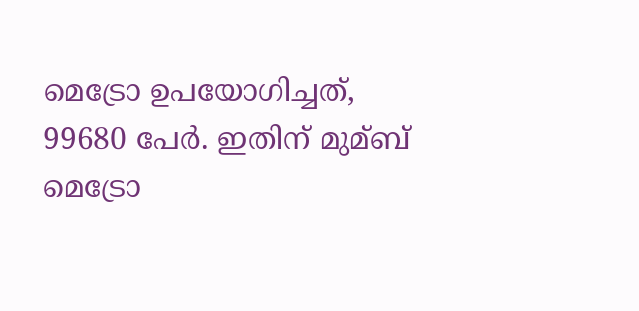മെട്രോ ഉപയോഗിച്ചത്, 99680 പേർ. ഇതിന് മുമ്ബ് മെട്രോ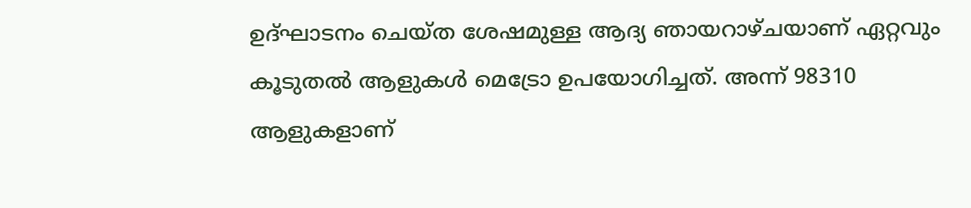ഉദ്ഘാടനം ചെയ്ത ശേഷമുള്ള ആദ്യ ഞായറാഴ്ചയാണ് ഏറ്റവും കൂടുതൽ ആളുകൾ മെട്രോ ഉപയോഗിച്ചത്. അന്ന് 98310 ആളുകളാണ്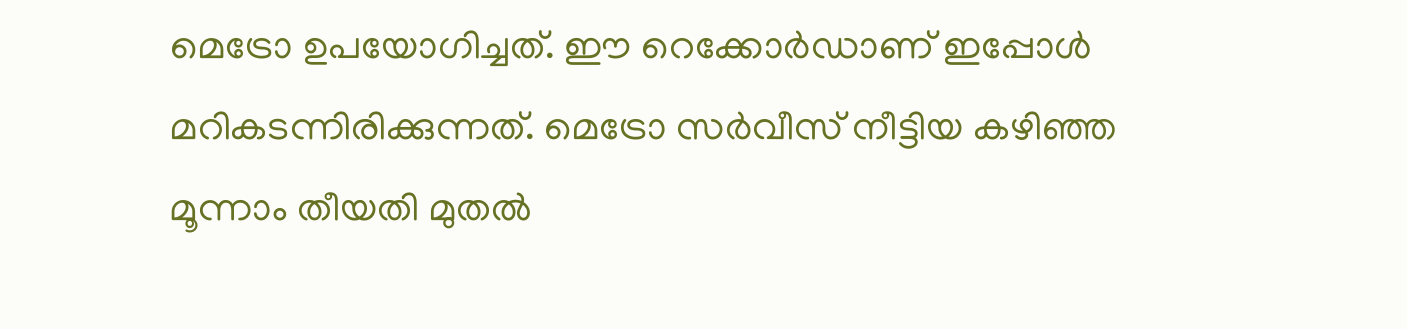മെട്രോ ഉപയോഗിച്ചത്. ഈ റെക്കോർഡാണ് ഇപ്പോൾ മറികടന്നിരിക്കുന്നത്. മെട്രോ സർവീസ് നീട്ടിയ കഴിഞ്ഞ മൂന്നാം തീയതി മുതൽ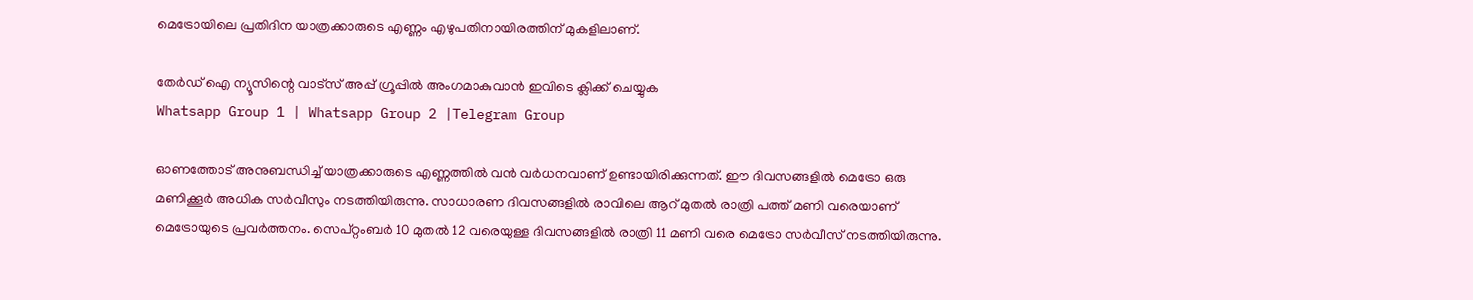മെട്രോയിലെ പ്രതിദിന യാത്രക്കാരുടെ എണ്ണം എഴുപതിനായിരത്തിന് മുകളിലാണ്.

തേർഡ് ഐ ന്യൂസിന്റെ വാട്സ് അപ്പ് ഗ്രൂപ്പിൽ അംഗമാകുവാൻ ഇവിടെ ക്ലിക്ക് ചെയ്യുക
Whatsapp Group 1 | Whatsapp Group 2 |Telegram Group

ഓണത്തോട് അനുബന്ധിച്ച് യാത്രക്കാരുടെ എണ്ണത്തിൽ വൻ വർധനവാണ് ഉണ്ടായിരിക്കുന്നത്. ഈ ദിവസങ്ങളിൽ മെട്രോ ഒരു മണിക്കൂർ അധിക സർവീസും നടത്തിയിരുന്നു. സാധാരണ ദിവസങ്ങളിൽ രാവിലെ ആറ് മുതൽ രാത്രി പത്ത് മണി വരെയാണ് മെട്രോയുടെ പ്രവർത്തനം. സെപ്റ്റംബർ 10 മുതൽ 12 വരെയുള്ള ദിവസങ്ങളിൽ രാത്രി 11 മണി വരെ മെട്രോ സർവീസ് നടത്തിയിരുന്നു.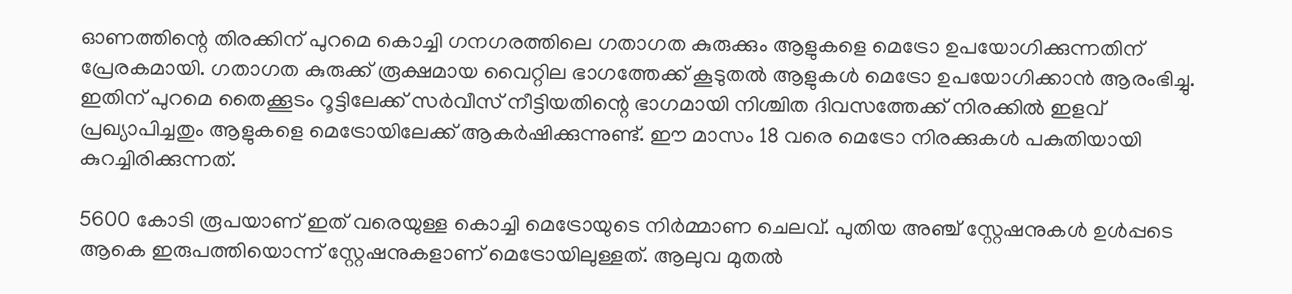ഓണത്തിന്റെ തിരക്കിന് പുറമെ കൊച്ചി ഗനഗരത്തിലെ ഗതാഗത കുരുക്കും ആളുകളെ മെട്രോ ഉപയോഗിക്കുന്നതിന് പ്രേരകമായി. ഗതാഗത കുരുക്ക് രൂക്ഷമായ വൈറ്റില ഭാഗത്തേക്ക് കൂടുതൽ ആളുകൾ മെട്രോ ഉപയോഗിക്കാൻ ആരംഭിച്ചു. ഇതിന് പുറമെ തൈക്കൂടം റൂട്ടിലേക്ക് സർവീസ് നീട്ടിയതിന്റെ ഭാഗമായി നിശ്ചിത ദിവസത്തേക്ക് നിരക്കിൽ ഇളവ് പ്രഖ്യാപിച്ചതും ആളുകളെ മെട്രോയിലേക്ക് ആകർഷിക്കുന്നുണ്ട്. ഈ മാസം 18 വരെ മെട്രോ നിരക്കുകൾ പകുതിയായി കുറച്ചിരിക്കുന്നത്.

5600 കോടി രൂപയാണ് ഇത് വരെയുള്ള കൊച്ചി മെട്രോയുടെ നിർമ്മാണ ചെലവ്. പുതിയ അഞ്ച് സ്റ്റേഷനുകൾ ഉൾപ്പടെ ആകെ ഇരുപത്തിയൊന്ന് സ്റ്റേഷനുകളാണ് മെട്രോയിലുള്ളത്. ആലുവ മുതൽ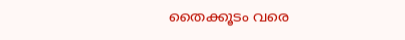തൈക്കൂടം വരെ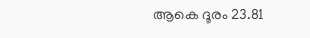ആകെ ദൂരം 23.81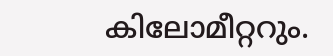കിലോമീറ്ററും.